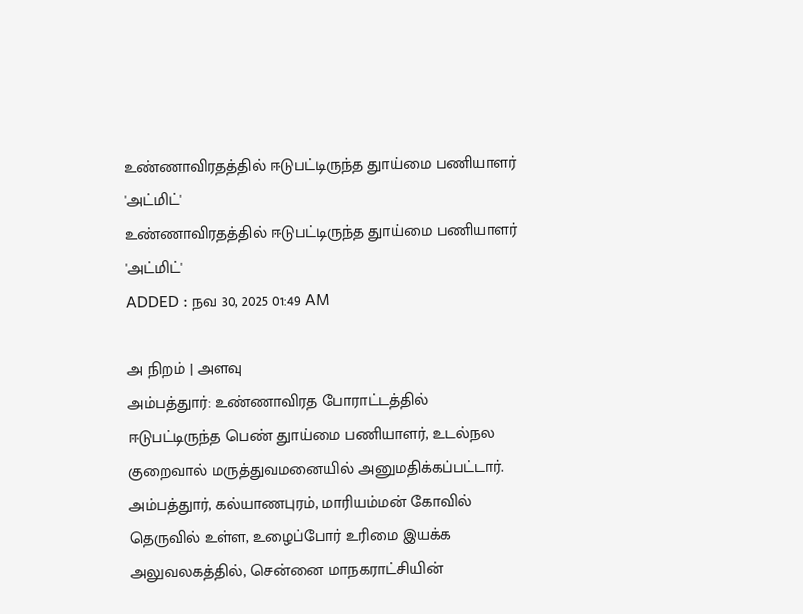உண்ணாவிரதத்தில் ஈடுபட்டிருந்த துாய்மை பணியாளர் 'அட்மிட்'
உண்ணாவிரதத்தில் ஈடுபட்டிருந்த துாய்மை பணியாளர் 'அட்மிட்'
ADDED : நவ 30, 2025 01:49 AM

அ நிறம் | அளவு
அம்பத்துார்: உண்ணாவிரத போராட்டத்தில் ஈடுபட்டிருந்த பெண் துாய்மை பணியாளர், உடல்நல குறைவால் மருத்துவமனையில் அனுமதிக்கப்பட்டார்.
அம்பத்துார், கல்யாணபுரம், மாரியம்மன் கோவில் தெருவில் உள்ள, உழைப்போர் உரிமை இயக்க அலுவலகத்தில், சென்னை மாநகராட்சியின்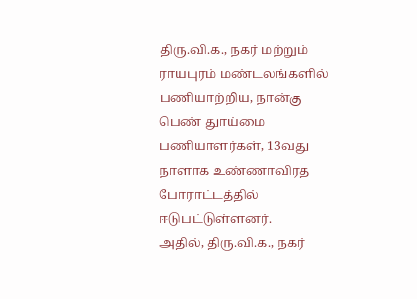திரு.வி.க., நகர் மற்றும் ராயபுரம் மண்டலங்களில் பணியாற்றிய, நான்கு பெண் துாய்மை பணியாளர்கள், 13வது நாளாக உண்ணாவிரத போராட்டத்தில் ஈடுபட்டுள்ளனர்.
அதில், திரு.வி.க., நகர்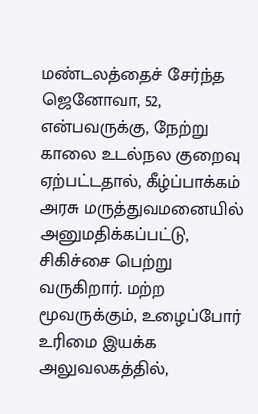மண்டலத்தைச் சேர்ந்த ஜெனோவா, 52, என்பவருக்கு, நேற்று காலை உடல்நல குறைவு ஏற்பட்டதால், கீழ்ப்பாக்கம் அரசு மருத்துவமனையில் அனுமதிக்கப்பட்டு, சிகிச்சை பெற்று வருகிறார். மற்ற மூவருக்கும், உழைப்போர் உரிமை இயக்க அலுவலகத்தில்,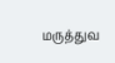மருத்துவ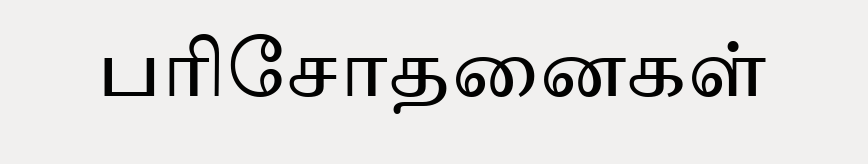பரிசோதனைகள்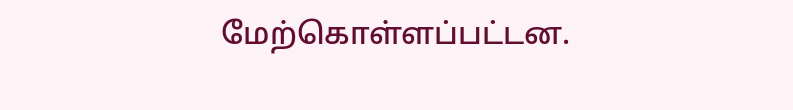மேற்கொள்ளப்பட்டன.